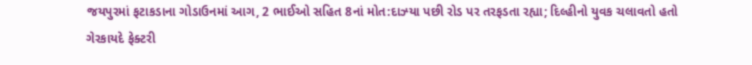જયપુરમાં ફટાકડાના ગોડાઉનમાં આગ, 2 ભાઈઓ સહિત 8નાં મોત:દાઝ્યા પછી રોડ પર તરફડતા રહ્યા; દિલ્હીનો યુવક ચલાવતો હતો ગેરકાયદે ફેક્ટરી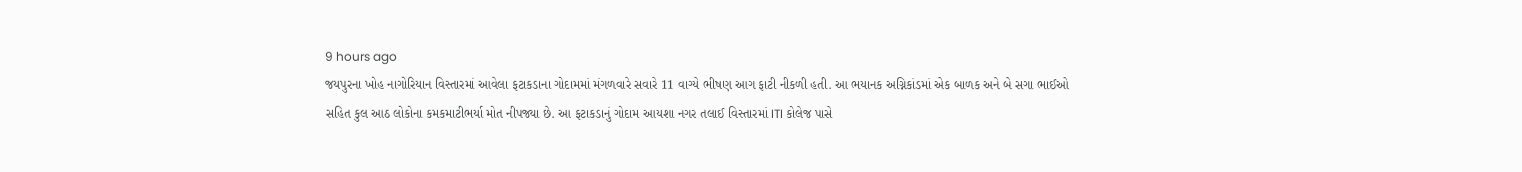9 hours ago
જયપુરના ખોહ નાગોરિયાન વિસ્તારમાં આવેલા ફટાકડાના ગોદામમાં મંગળવારે સવારે 11 વાગ્યે ભીષણ આગ ફાટી નીકળી હતી. આ ભયાનક અગ્નિકાંડમાં એક બાળક અને બે સગા ભાઈઓ સહિત કુલ આઠ લોકોના કમકમાટીભર્યા મોત નીપજ્યા છે. આ ફટાકડાનું ગોદામ આયશા નગર તલાઈ વિસ્તારમાં ITI કોલેજ પાસે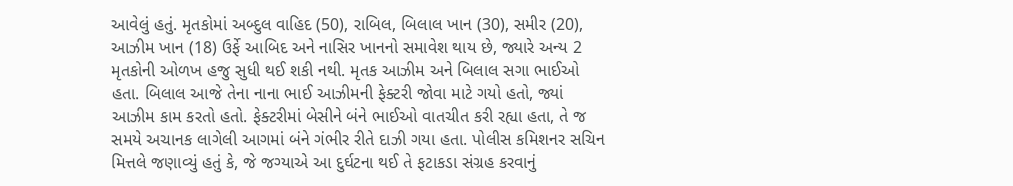આવેલું હતું. મૃતકોમાં અબ્દુલ વાહિદ (50), રાબિલ, બિલાલ ખાન (30), સમીર (20), આઝીમ ખાન (18) ઉર્ફે આબિદ અને નાસિર ખાનનો સમાવેશ થાય છે, જ્યારે અન્ય 2 મૃતકોની ઓળખ હજુ સુધી થઈ શકી નથી. મૃતક આઝીમ અને બિલાલ સગા ભાઈઓ હતા. બિલાલ આજે તેના નાના ભાઈ આઝીમની ફેક્ટરી જોવા માટે ગયો હતો, જ્યાં આઝીમ કામ કરતો હતો. ફેક્ટરીમાં બેસીને બંને ભાઈઓ વાતચીત કરી રહ્યા હતા, તે જ સમયે અચાનક લાગેલી આગમાં બંને ગંભીર રીતે દાઝી ગયા હતા. પોલીસ કમિશનર સચિન મિત્તલે જણાવ્યું હતું કે, જે જગ્યાએ આ દુર્ઘટના થઈ તે ફટાકડા સંગ્રહ કરવાનું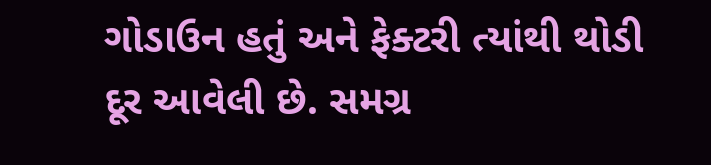ગોડાઉન હતું અને ફેક્ટરી ત્યાંથી થોડી દૂર આવેલી છે. સમગ્ર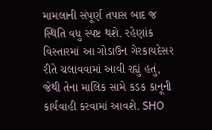મામલાની સંપૂર્ણ તપાસ બાદ જ સ્થિતિ વધુ સ્પષ્ટ થશે. રહેણાંક વિસ્તારમાં આ ગોડાઉન ગેરકાયદેસર રીતે ચલાવવામાં આવી રહ્યું હતું, જેથી તેના માલિક સામે કડક કાનૂની કાર્યવાહી કરવામાં આવશે. SHO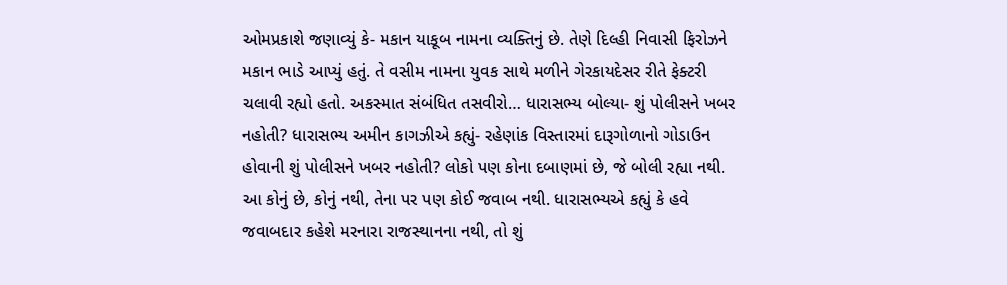ઓમપ્રકાશે જણાવ્યું કે- મકાન યાકૂબ નામના વ્યક્તિનું છે. તેણે દિલ્હી નિવાસી ફિરોઝને મકાન ભાડે આપ્યું હતું. તે વસીમ નામના યુવક સાથે મળીને ગેરકાયદેસર રીતે ફેક્ટરી ચલાવી રહ્યો હતો. અકસ્માત સંબંધિત તસવીરો… ધારાસભ્ય બોલ્યા- શું પોલીસને ખબર નહોતી? ધારાસભ્ય અમીન કાગઝીએ કહ્યું- રહેણાંક વિસ્તારમાં દારૂગોળાનો ગોડાઉન હોવાની શું પોલીસને ખબર નહોતી? લોકો પણ કોના દબાણમાં છે, જે બોલી રહ્યા નથી. આ કોનું છે, કોનું નથી, તેના પર પણ કોઈ જવાબ નથી. ધારાસભ્યએ કહ્યું કે હવે જવાબદાર કહેશે મરનારા રાજસ્થાનના નથી, તો શું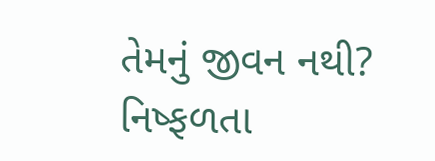તેમનું જીવન નથી? નિષ્ફળતા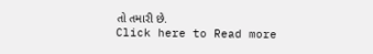તો તમારી છે.
Click here to Read more